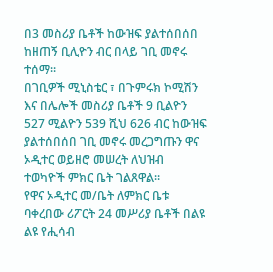በ3 መስሪያ ቤቶች ከውዝፍ ያልተሰበሰበ ከዘጠኝ ቢሊዮን ብር በላይ ገቢ መኖሩ ተሰማ።
በገቢዎች ሚኒስቴር ፣ በጉምሩክ ኮሚሽን እና በሌሎች መስሪያ ቤቶች 9 ቢልዮን 527 ሚልዮን 539 ሺህ 626 ብር ከውዝፍ ያልተሰበሰበ ገቢ መኖሩ መረጋግጡን ዋና ኦዲተር ወይዘሮ መሠረት ለህዝብ ተወካዮች ምክር ቤት ገልጸዋል።
የዋና ኦዲተር መ/ቤት ለምክር ቤቱ ባቀረበው ሪፖርት 24 መሥሪያ ቤቶች በልዩ ልዩ የሒሳብ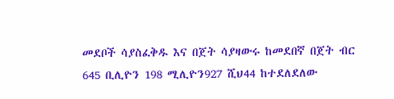መደቦች ሳያስፈቅዱ እና በጀት ሳያዛውሩ ከመደበኛ በጀት ብር 645 ቢሊዮን 198 ሚሊዮን927 ሺህ44 ከተደለደለው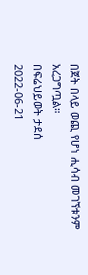በጀት በላይ ወጪ የሆነ ሒሳብ መገኘቱንም አረጋግጧል።
በፍሬህይወት ታደሰ
2022-06-21